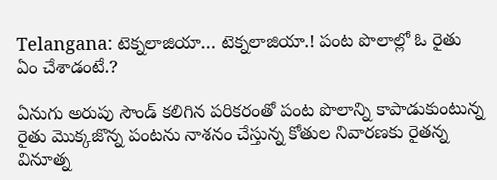Telangana: టెక్నలాజియా… టెక్నలాజియా.! పంట పొలాల్లో ఓ రైతు ఏం చేశాడంటే.?

ఏనుగు అరుపు సౌండ్ కలిగిన పరికరంతో పంట పొలాన్ని కాపాడుకుంటున్న రైతు మొక్కజొన్న పంటను నాశనం చేస్తున్న కోతుల నివారణకు రైతన్న వినూత్న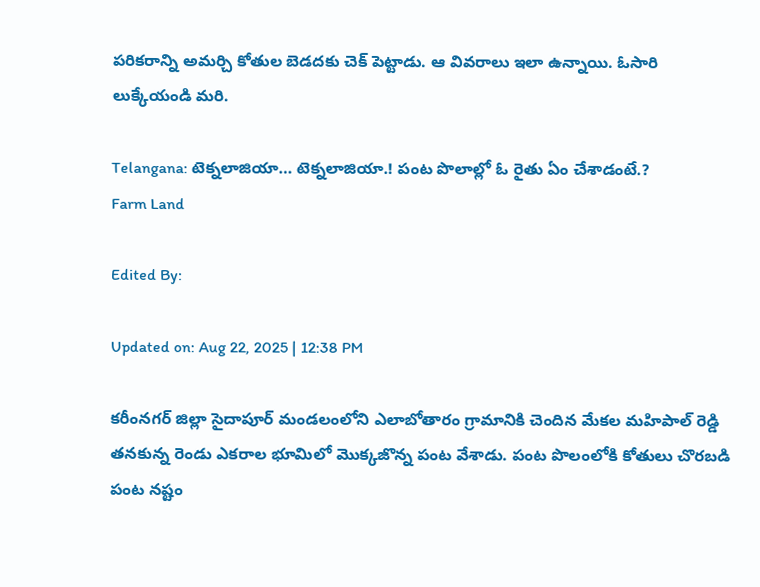పరికరాన్ని అమర్చి కోతుల బెడదకు చెక్ పెట్టాడు. ఆ వివరాలు ఇలా ఉన్నాయి. ఓసారి లుక్కేయండి మరి.

Telangana: టెక్నలాజియా… టెక్నలాజియా.! పంట పొలాల్లో ఓ రైతు ఏం చేశాడంటే.?
Farm Land

Edited By:

Updated on: Aug 22, 2025 | 12:38 PM

కరీంనగర్ జిల్లా సైదాపూర్ మండలంలోని ఎలాబోతారం గ్రామానికి చెందిన మేకల మహిపాల్ రెడ్డి తనకున్న రెండు ఎకరాల భూమిలో మొక్కజొన్న పంట వేశాడు. పంట పొలంలోకి కోతులు చొరబడి పంట నష్టం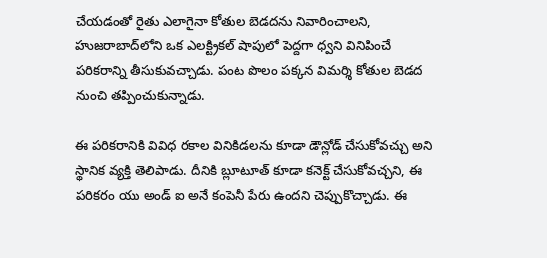చేయడంతో రైతు ఎలాగైనా కోతుల బెడదను నివారించాలని, హుజరాబాద్‌లోని ఒక ఎలక్ట్రికల్ షాపులో పెద్దగా ధ్వని వినిపించే పరికరాన్ని తీసుకువచ్చాడు. పంట పొలం పక్కన విమర్శి కోతుల బెడద నుంచి తప్పించుకున్నాడు.

ఈ పరికరానికి వివిధ రకాల వినికిడలను కూడా డౌన్లోడ్ చేసుకోవచ్చు అని స్థానిక వ్యక్తి తెలిపాడు. దీనికి బ్లూటూత్ కూడా కనెక్ట్ చేసుకోవచ్చని, ఈ పరికరం యు అండ్ ఐ అనే కంపెనీ పేరు ఉందని చెప్పుకొచ్చాడు. ఈ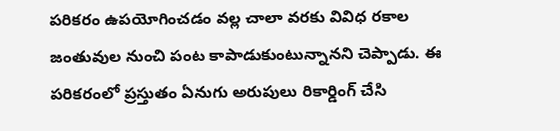పరికరం ఉపయోగించడం వల్ల చాలా వరకు వివిధ రకాల జంతువుల నుంచి పంట కాపాడుకుంటున్నానని చెప్పాడు. ఈ పరికరంలో ప్రస్తుతం ఏనుగు అరుపులు రికార్డింగ్ చేసి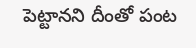పెట్టానని దీంతో పంట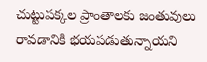చుట్టుపక్కల ప్రాంతాలకు జంతువులు రావడానికి భయపడుతున్నాయని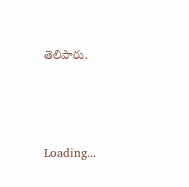తెలిపారు.



Loading...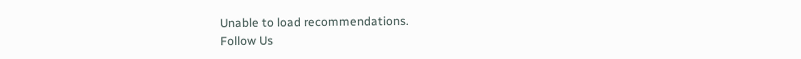Unable to load recommendations.
Follow Us